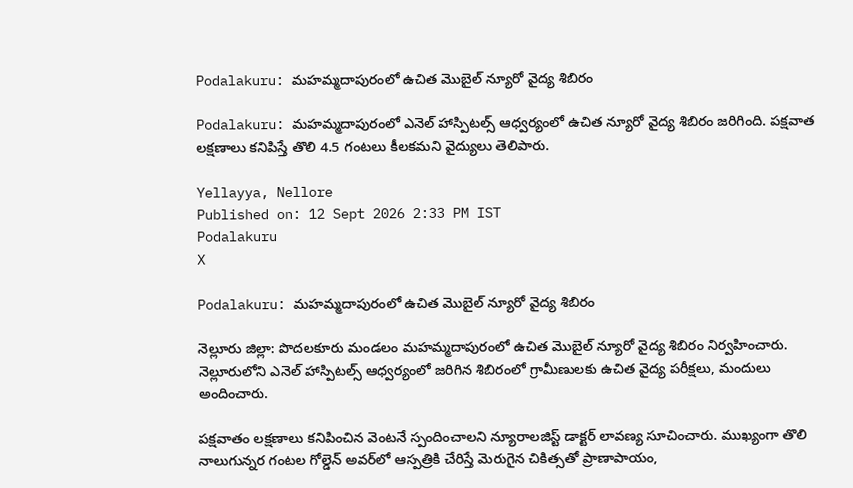Podalakuru: మహమ్మదాపురంలో ఉచిత మొబైల్ న్యూరో వైద్య శిబిరం

Podalakuru: మహమ్మదాపురంలో ఎనెల్ హాస్పిటల్స్ ఆధ్వర్యంలో ఉచిత న్యూరో వైద్య శిబిరం జరిగింది. పక్షవాత లక్షణాలు కనిపిస్తే తొలి 4.5 గంటలు కీలకమని వైద్యులు తెలిపారు.

Yellayya, Nellore
Published on: 12 Sept 2026 2:33 PM IST
Podalakuru
X

Podalakuru: మహమ్మదాపురంలో ఉచిత మొబైల్ న్యూరో వైద్య శిబిరం

నెల్లూరు జిల్లా: పొదలకూరు మండలం మహమ్మదాపురంలో ఉచిత మొబైల్ న్యూరో వైద్య శిబిరం నిర్వహించారు. నెల్లూరులోని ఎనెల్ హాస్పిటల్స్ ఆధ్వర్యంలో జరిగిన శిబిరంలో గ్రామీణులకు ఉచిత వైద్య పరీక్షలు, మందులు అందించారు.

పక్షవాతం లక్షణాలు కనిపించిన వెంటనే స్పందించాలని న్యూరాలజిస్ట్ డాక్టర్ లావణ్య సూచించారు. ముఖ్యంగా తొలి నాలుగున్నర గంటల గోల్డెన్ అవర్‌లో ఆస్పత్రికి చేరిస్తే మెరుగైన చికిత్సతో ప్రాణాపాయం,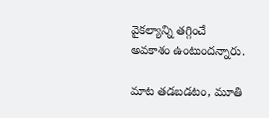వైకల్యాన్ని తగ్గించే అవకాశం ఉంటుందన్నారు.

మాట తడబడటం, మూతి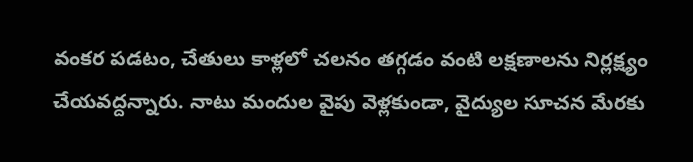వంకర పడటం, చేతులు కాళ్లలో చలనం తగ్గడం వంటి లక్షణాలను నిర్లక్ష్యం చేయవద్దన్నారు. నాటు మందుల వైపు వెళ్లకుండా, వైద్యుల సూచన మేరకు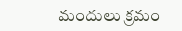మందులు క్రమం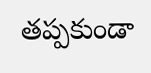తప్పకుండా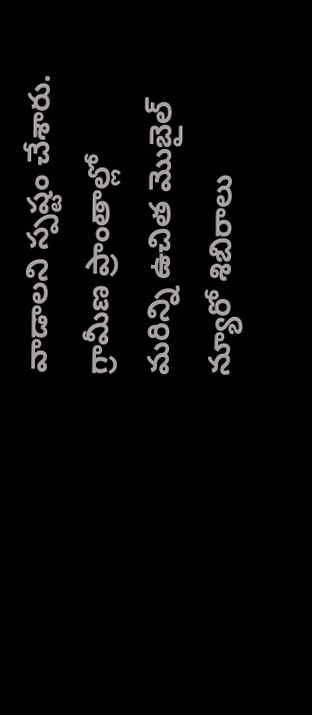వాడాలని స్పష్టం చేశారు. గ్రామీణ ప్రాంతాల్లో మరిన్ని ఉచిత మొబైల్ న్యూరో శిబిరాలు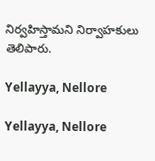నిర్వహిస్తామని నిర్వాహకులు తెలిపారు.

Yellayya, Nellore

Yellayya, Nellore